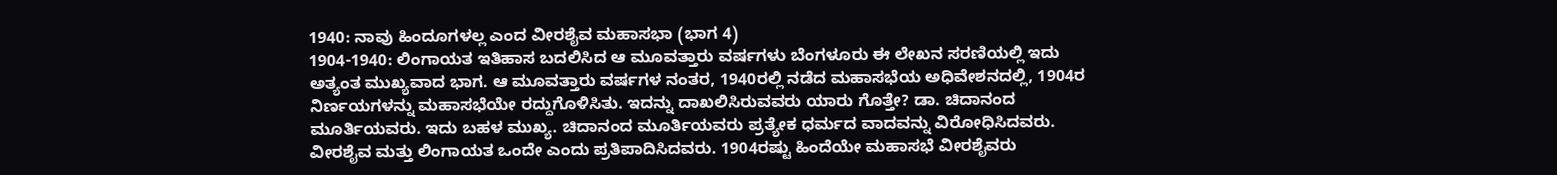1940: ನಾವು ಹಿಂದೂಗಳಲ್ಲ ಎಂದ ವೀರಶೈವ ಮಹಾಸಭಾ (ಭಾಗ 4)
1904-1940: ಲಿಂಗಾಯತ ಇತಿಹಾಸ ಬದಲಿಸಿದ ಆ ಮೂವತ್ತಾರು ವರ್ಷಗಳು ಬೆಂಗಳೂರು ಈ ಲೇಖನ ಸರಣಿಯಲ್ಲಿ ಇದು ಅತ್ಯಂತ ಮುಖ್ಯವಾದ ಭಾಗ. ಆ ಮೂವತ್ತಾರು ವರ್ಷಗಳ ನಂತರ, 1940ರಲ್ಲಿ ನಡೆದ ಮಹಾಸಭೆಯ ಅಧಿವೇಶನದಲ್ಲಿ, 1904ರ ನಿರ್ಣಯಗಳನ್ನು ಮಹಾಸಭೆಯೇ ರದ್ದುಗೊಳಿಸಿತು. ಇದನ್ನು ದಾಖಲಿಸಿರುವವರು ಯಾರು ಗೊತ್ತೇ? ಡಾ. ಚಿದಾನಂದ ಮೂರ್ತಿಯವರು. ಇದು ಬಹಳ ಮುಖ್ಯ. ಚಿದಾನಂದ ಮೂರ್ತಿಯವರು ಪ್ರತ್ಯೇಕ ಧರ್ಮದ ವಾದವನ್ನು ವಿರೋಧಿಸಿದವರು. ವೀರಶೈವ ಮತ್ತು ಲಿಂಗಾಯತ ಒಂದೇ ಎಂದು ಪ್ರತಿಪಾದಿಸಿದವರು. 1904ರಷ್ಟು ಹಿಂದೆಯೇ ಮಹಾಸಭೆ ವೀರಶೈವರು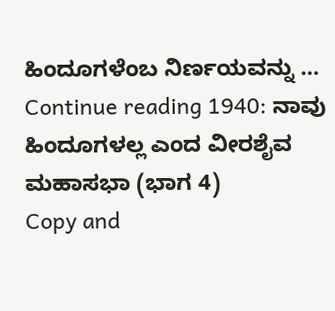ಹಿಂದೂಗಳೆಂಬ ನಿರ್ಣಯವನ್ನು … Continue reading 1940: ನಾವು ಹಿಂದೂಗಳಲ್ಲ ಎಂದ ವೀರಶೈವ ಮಹಾಸಭಾ (ಭಾಗ 4)
Copy and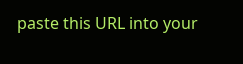paste this URL into your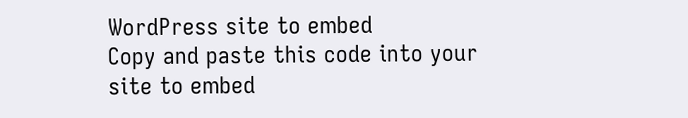WordPress site to embed
Copy and paste this code into your site to embed